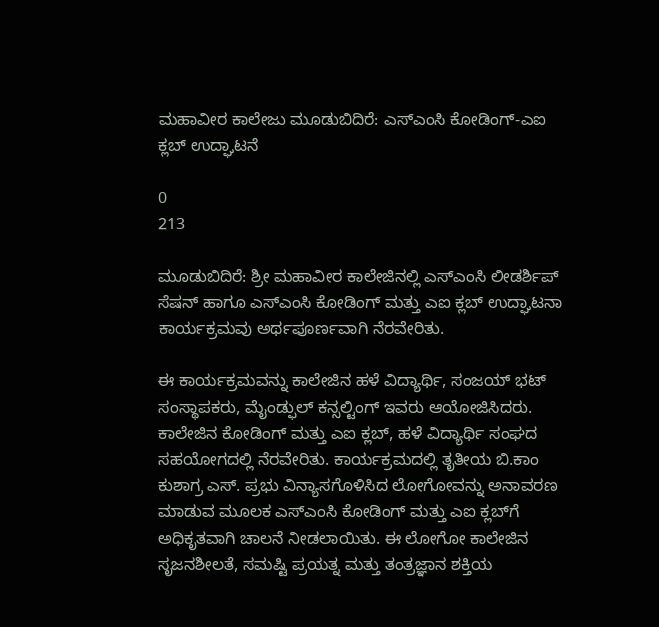ಮಹಾವೀರ ಕಾಲೇಜು ಮೂಡುಬಿದಿರೆ: ಎಸ್‌ಎಂಸಿ ಕೋಡಿಂಗ್-ಎಐ ಕ್ಲಬ್‌ ಉದ್ಘಾಟನೆ

0
213

ಮೂಡುಬಿದಿರೆ: ಶ್ರೀ ಮಹಾವೀರ ಕಾಲೇಜಿನಲ್ಲಿ ಎಸ್‌ಎಂಸಿ ಲೀಡರ್ಶಿಪ್ ಸೆಷನ್ ಹಾಗೂ ಎಸ್‌ಎಂಸಿ ಕೋಡಿಂಗ್ ಮತ್ತು ಎಐ ಕ್ಲಬ್‌ ಉದ್ಘಾಟನಾ ಕಾರ್ಯಕ್ರಮವು ಅರ್ಥಪೂರ್ಣವಾಗಿ ನೆರವೇರಿತು.

ಈ ಕಾರ್ಯಕ್ರಮವನ್ನು ಕಾಲೇಜಿನ ಹಳೆ ವಿದ್ಯಾರ್ಥಿ, ಸಂಜಯ್ ಭಟ್ ಸಂಸ್ಥಾಪಕರು, ಮೈಂಡ್ಫುಲ್‌ ಕನ್ಸಲ್ಟಿಂಗ್‌ ಇವರು ಆಯೋಜಿಸಿದರು. ಕಾಲೇಜಿನ ಕೋಡಿಂಗ್ ಮತ್ತು ಎಐ ಕ್ಲಬ್, ಹಳೆ ವಿದ್ಯಾರ್ಥಿ ಸಂಘದ ಸಹಯೋಗದಲ್ಲಿ ನೆರವೇರಿತು. ಕಾರ್ಯಕ್ರಮದಲ್ಲಿ ತೃತೀಯ ಬಿ.ಕಾಂ ಕುಶಾಗ್ರ ಎಸ್. ಪ್ರಭು ವಿನ್ಯಾಸಗೊಳಿಸಿದ ಲೋಗೋವನ್ನು ಅನಾವರಣ ಮಾಡುವ ಮೂಲಕ ಎಸ್‌ಎಂಸಿ ಕೋಡಿಂಗ್ ಮತ್ತು ಎಐ ಕ್ಲಬ್‌ಗೆ ಅಧಿಕೃತವಾಗಿ ಚಾಲನೆ ನೀಡಲಾಯಿತು. ಈ ಲೋಗೋ ಕಾಲೇಜಿನ ಸೃಜನಶೀಲತೆ, ಸಮಷ್ಟಿ ಪ್ರಯತ್ನ ಮತ್ತು ತಂತ್ರಜ್ಞಾನ ಶಕ್ತಿಯ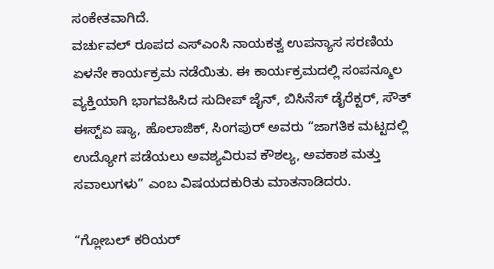ಸಂಕೇತವಾಗಿದೆ.
ವರ್ಚುವಲ್‌ ರೂಪದ ಎಸ್‌ಎಂಸಿ ನಾಯಕತ್ವ ಉಪನ್ಯಾಸ ಸರಣಿಯ ಏಳನೇ ಕಾರ್ಯಕ್ರಮ ನಡೆಯಿತು. ಈ ಕಾರ್ಯಕ್ರಮದಲ್ಲಿ ಸಂಪನ್ಮೂಲ ವ್ಯಕ್ತಿಯಾಗಿ ಭಾಗವಹಿಸಿದ ಸುದೀಪ್‌ ಜೈನ್, ಬಿಸಿನೆಸ್ ಡೈರೆಕ್ಟರ್, ಸೌತ್‌ ಈಸ್ಟ್ಏ ಷ್ಯಾ, ಹೊಲಾಜಿಕ್, ಸಿಂಗಪುರ್ ಅವರು “ಜಾಗತಿಕ ಮಟ್ಟದಲ್ಲಿ ಉದ್ಯೋಗ ಪಡೆಯಲು ಅವಶ್ಯವಿರುವ ಕೌಶಲ್ಯ, ಅವಕಾಶ ಮತ್ತು ಸವಾಲುಗಳು” ಎಂಬ ವಿಷಯದಕುರಿತು ಮಾತನಾಡಿದರು.

“ಗ್ಲೋಬಲ್ ಕರಿಯರ್‌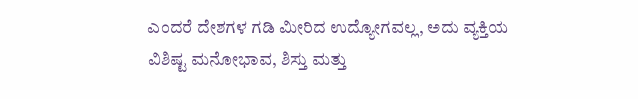ಎಂದರೆ ದೇಶಗಳ ಗಡಿ ಮೀರಿದ ಉದ್ಯೋಗವಲ್ಲ, ಅದು ವ್ಯಕ್ತಿಯ ವಿಶಿಷ್ಟ ಮನೋಭಾವ, ಶಿಸ್ತು ಮತ್ತು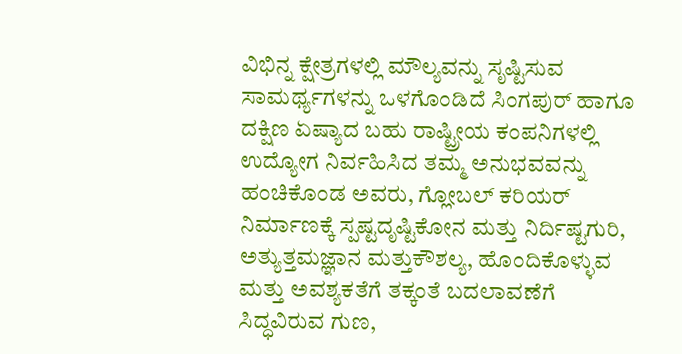ವಿಭಿನ್ನ ಕ್ಷೇತ್ರಗಳಲ್ಲಿ ಮೌಲ್ಯವನ್ನು ಸೃಷ್ಟಿಸುವ ಸಾಮರ್ಥ್ಯಗಳನ್ನು ಒಳಗೊಂಡಿದೆ ಸಿಂಗಪುರ್ ಹಾಗೂ ದಕ್ಷಿಣ ಏಷ್ಯಾದ ಬಹು ರಾಷ್ಟ್ರೀಯ ಕಂಪನಿಗಳಲ್ಲಿ ಉದ್ಯೋಗ ನಿರ್ವಹಿಸಿದ ತಮ್ಮ ಅನುಭವವನ್ನು ಹಂಚಿಕೊಂಡ ಅವರು, ಗ್ಲೋಬಲ್ ಕರಿಯರ್ ನಿರ್ಮಾಣಕ್ಕೆ ಸ್ಪಷ್ಟದೃಷ್ಟಿಕೋನ ಮತ್ತು ನಿರ್ದಿಷ್ಟಗುರಿ, ಅತ್ಯುತ್ತಮಜ್ಞಾನ ಮತ್ತುಕೌಶಲ್ಯ, ಹೊಂದಿಕೊಳ್ಳುವ ಮತ್ತು ಅವಶ್ಯಕತೆಗೆ ತಕ್ಕಂತೆ ಬದಲಾವಣೆಗೆ ಸಿದ್ಧವಿರುವ ಗುಣ,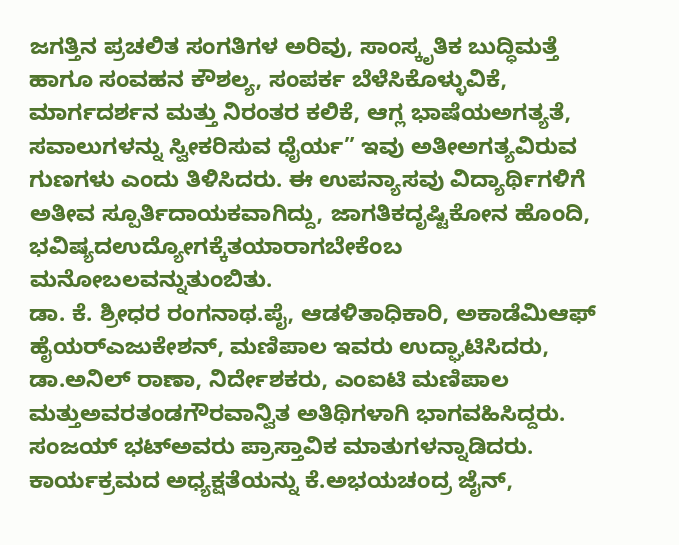ಜಗತ್ತಿನ ಪ್ರಚಲಿತ ಸಂಗತಿಗಳ ಅರಿವು, ಸಾಂಸ್ಕೃತಿಕ ಬುದ್ಧಿಮತ್ತೆ ಹಾಗೂ ಸಂವಹನ ಕೌಶಲ್ಯ, ಸಂಪರ್ಕ ಬೆಳೆಸಿಕೊಳ್ಳುವಿಕೆ, ಮಾರ್ಗದರ್ಶನ ಮತ್ತು ನಿರಂತರ ಕಲಿಕೆ, ಆಗ್ಲ ಭಾಷೆಯಅಗತ್ಯತೆ, ಸವಾಲುಗಳನ್ನು ಸ್ವೀಕರಿಸುವ ಧೈರ್ಯ” ಇವು ಅತೀಅಗತ್ಯವಿರುವ ಗುಣಗಳು ಎಂದು ತಿಳಿಸಿದರು. ಈ ಉಪನ್ಯಾಸವು ವಿದ್ಯಾರ್ಥಿಗಳಿಗೆ ಅತೀವ ಸ್ಪೂರ್ತಿದಾಯಕವಾಗಿದ್ದು, ಜಾಗತಿಕದೃಷ್ಟಿಕೋನ ಹೊಂದಿ, ಭವಿಷ್ಯದಉದ್ಯೋಗಕ್ಕೆತಯಾರಾಗಬೇಕೆಂಬ ಮನೋಬಲವನ್ನುತುಂಬಿತು.
ಡಾ. ಕೆ. ಶ್ರೀಧರ ರಂಗನಾಥ.ಪೈ, ಆಡಳಿತಾಧಿಕಾರಿ, ಅಕಾಡೆಮಿಆಫ್ ಹೈಯರ್‌ಎಜುಕೇಶನ್, ಮಣಿಪಾಲ ಇವರು ಉದ್ಘಾಟಿಸಿದರು, ಡಾ.ಅನಿಲ್ ರಾಣಾ, ನಿರ್ದೇಶಕರು, ಎಂಐಟಿ ಮಣಿಪಾಲ ಮತ್ತುಅವರತಂಡಗೌರವಾನ್ವಿತ ಅತಿಥಿಗಳಾಗಿ ಭಾಗವಹಿಸಿದ್ದರು. ಸಂಜಯ್ ಭಟ್‌ಅವರು ಪ್ರಾಸ್ತಾವಿಕ ಮಾತುಗಳನ್ನಾಡಿದರು. ಕಾರ್ಯಕ್ರಮದ ಅಧ್ಯಕ್ಷತೆಯನ್ನು ಕೆ.ಅಭಯಚಂದ್ರ ಜೈನ್,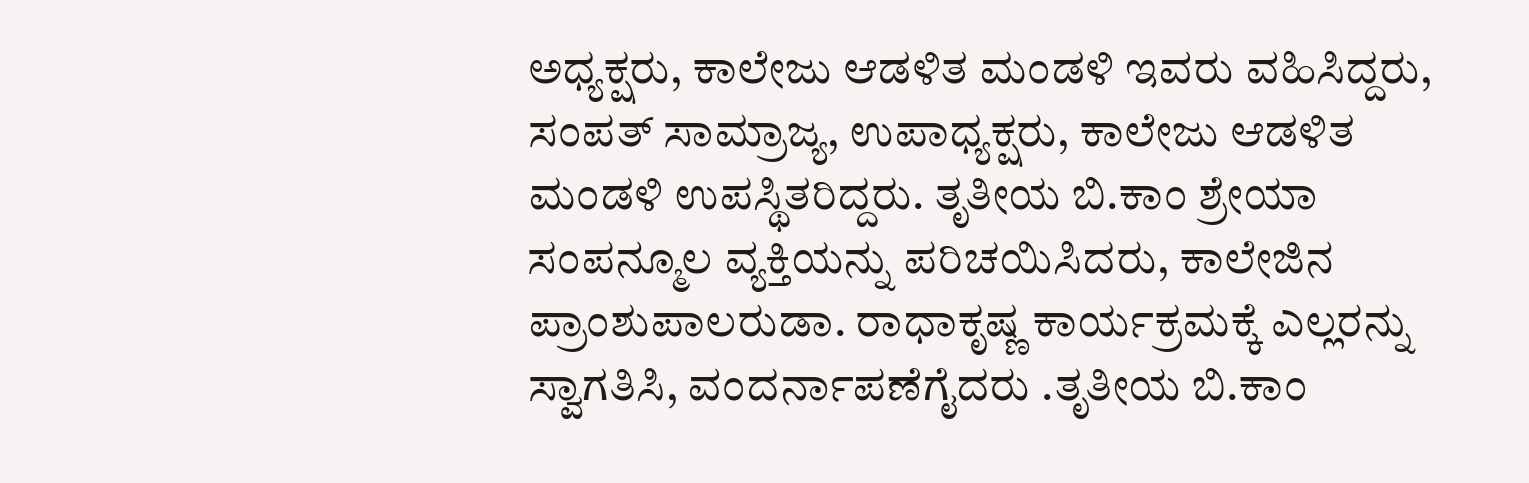ಅಧ್ಯಕ್ಷರು, ಕಾಲೇಜು ಆಡಳಿತ ಮಂಡಳಿ ಇವರು ವಹಿಸಿದ್ದರು, ಸಂಪತ್ ಸಾಮ್ರಾಜ್ಯ, ಉಪಾಧ್ಯಕ್ಷರು, ಕಾಲೇಜು ಆಡಳಿತ ಮಂಡಳಿ ಉಪಸ್ಥಿತರಿದ್ದರು. ತೃತೀಯ ಬಿ.ಕಾಂ ಶ್ರೇಯಾ ಸಂಪನ್ಮೂಲ ವ್ಯಕ್ತಿಯನ್ನು ಪರಿಚಯಿಸಿದರು, ಕಾಲೇಜಿನ ಪ್ರಾಂಶುಪಾಲರುಡಾ. ರಾಧಾಕೃಷ್ಣ ಕಾರ್ಯಕ್ರಮಕ್ಕೆ ಎಲ್ಲರನ್ನು ಸ್ವಾಗತಿಸಿ, ವಂದರ್ನಾಪಣೆಗೈದರು .ತೃತೀಯ ಬಿ.ಕಾಂ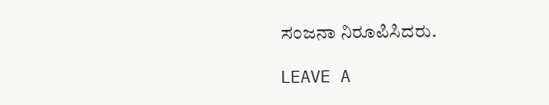ಸಂಜನಾ ನಿರೂಪಿಸಿದರು.

LEAVE A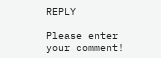REPLY

Please enter your comment!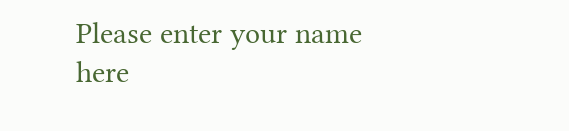Please enter your name here